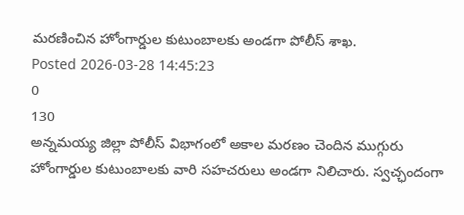మరణించిన హోంగార్డుల కుటుంబాలకు అండగా పోలీస్ శాఖ.
Posted 2026-03-28 14:45:23
0
130
అన్నమయ్య జిల్లా పోలీస్ విభాగంలో అకాల మరణం చెందిన ముగ్గురు హోంగార్డుల కుటుంబాలకు వారి సహచరులు అండగా నిలిచారు. స్వచ్ఛందంగా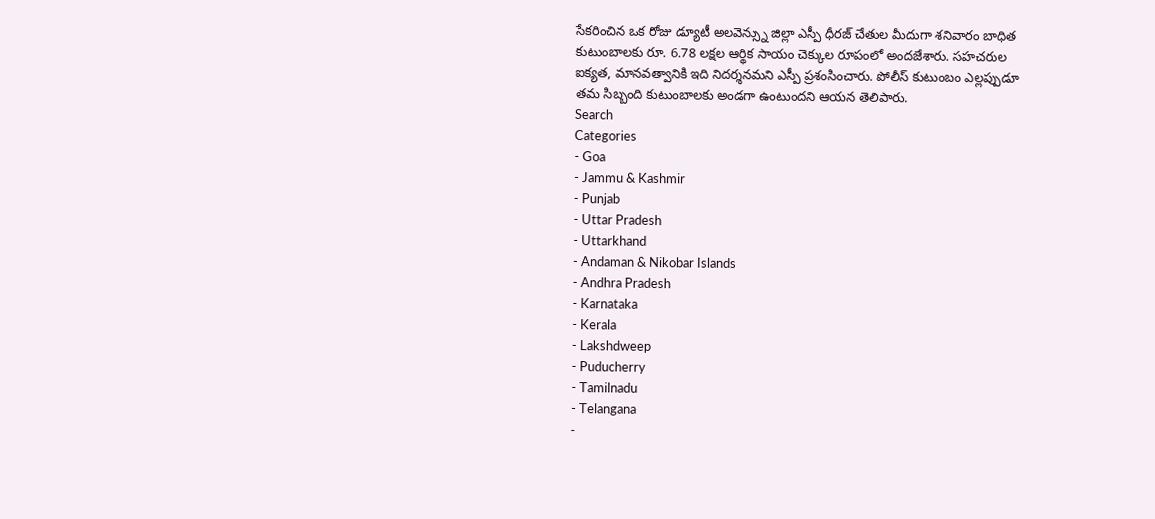సేకరించిన ఒక రోజు డ్యూటీ అలవెన్స్ను జిల్లా ఎస్పీ ధీరజ్ చేతుల మీదుగా శనివారం బాధిత కుటుంబాలకు రూ. 6.78 లక్షల ఆర్థిక సాయం చెక్కుల రూపంలో అందజేశారు. సహచరుల ఐక్యత, మానవత్వానికి ఇది నిదర్శనమని ఎస్పీ ప్రశంసించారు. పోలీస్ కుటుంబం ఎల్లప్పుడూ తమ సిబ్బంది కుటుంబాలకు అండగా ఉంటుందని ఆయన తెలిపారు.
Search
Categories
- Goa
- Jammu & Kashmir
- Punjab
- Uttar Pradesh
- Uttarkhand
- Andaman & Nikobar Islands
- Andhra Pradesh
- Karnataka
- Kerala
- Lakshdweep
- Puducherry
- Tamilnadu
- Telangana
-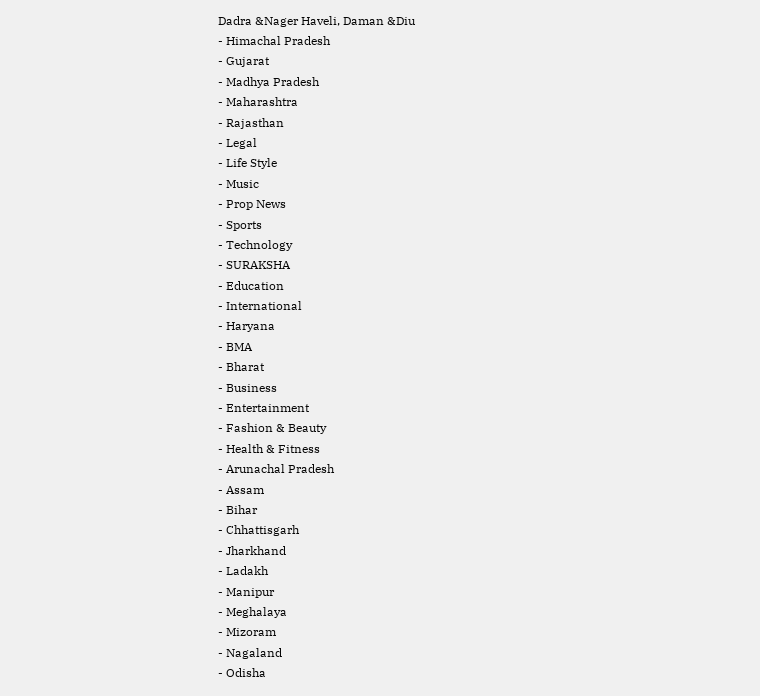Dadra &Nager Haveli, Daman &Diu
- Himachal Pradesh
- Gujarat
- Madhya Pradesh
- Maharashtra
- Rajasthan
- Legal
- Life Style
- Music
- Prop News
- Sports
- Technology
- SURAKSHA
- Education
- International
- Haryana
- BMA
- Bharat
- Business
- Entertainment
- Fashion & Beauty
- Health & Fitness
- Arunachal Pradesh
- Assam
- Bihar
- Chhattisgarh
- Jharkhand
- Ladakh
- Manipur
- Meghalaya
- Mizoram
- Nagaland
- Odisha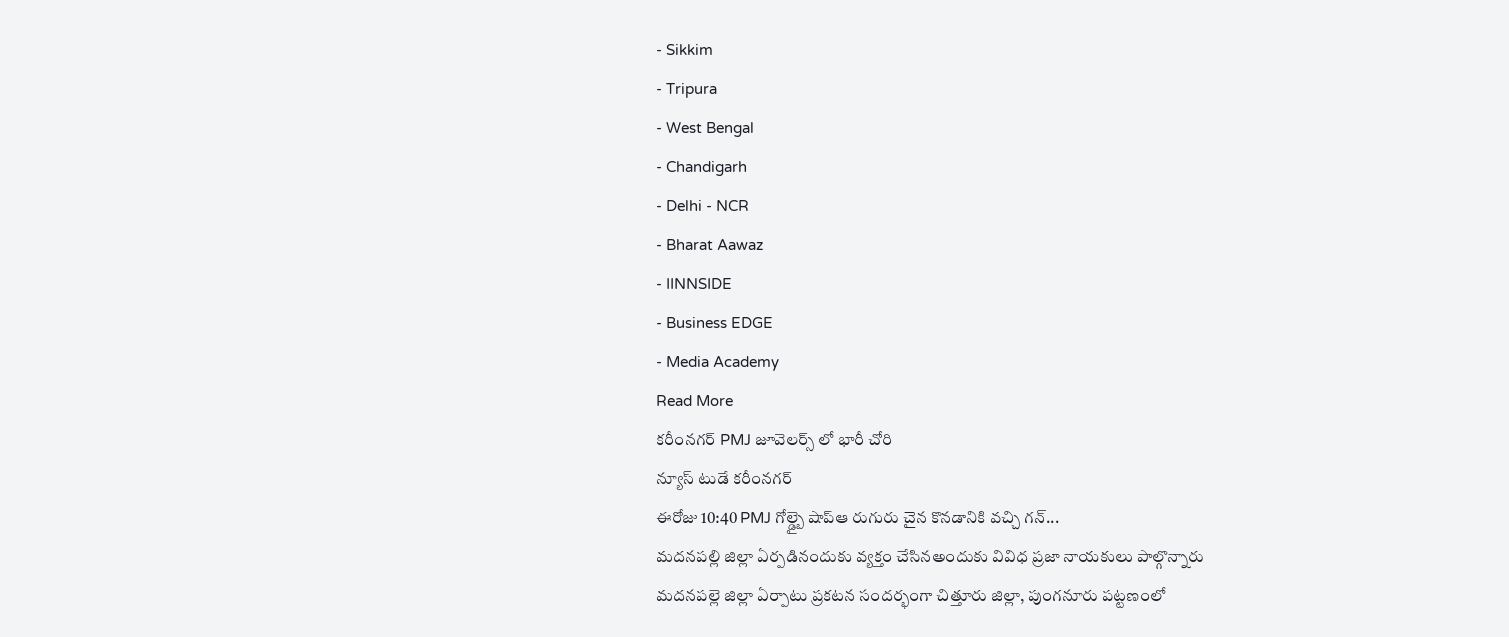- Sikkim
- Tripura
- West Bengal
- Chandigarh
- Delhi - NCR
- Bharat Aawaz
- IINNSIDE
- Business EDGE
- Media Academy
Read More
కరీంనగర్ PMJ జూవెలర్స్ లో భారీ చోరి
న్యూస్ టుడే కరీంనగర్
ఈరోజు 10:40 PMJ గోల్డ్బై షాప్ఆ రుగురు చైన కొనడానికి వచ్చి గన్...
మదనపల్లి జిల్లా ఏర్పడినందుకు వ్యక్తం చేసినఅందుకు వివిధ ప్రజా నాయకులు పాల్గొన్నారు
మదనపల్లె జిల్లా ఏర్పాటు ప్రకటన సందర్భంగా చిత్తూరు జిల్లా, పుంగనూరు పట్టణంలో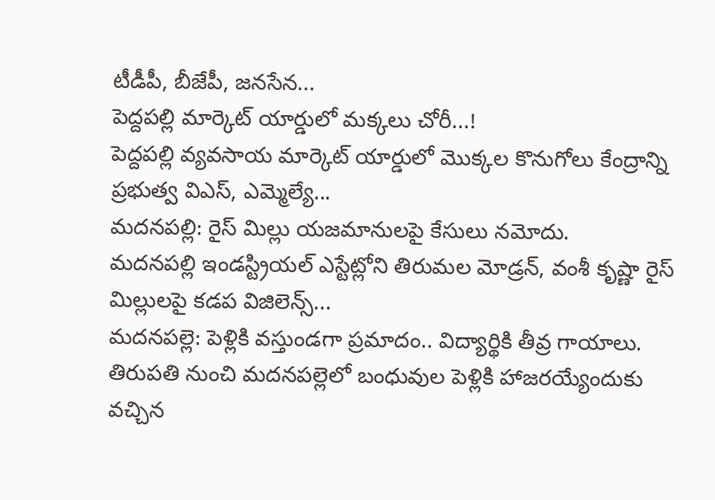టీడీపీ, బీజేపీ, జనసేన...
పెద్దపల్లి మార్కెట్ యార్డులో మక్కలు చోరీ...!
పెద్దపల్లి వ్యవసాయ మార్కెట్ యార్డులో మొక్కల కొనుగోలు కేంద్రాన్ని ప్రభుత్వ విఎస్, ఎమ్మెల్యే...
మదనపల్లి: రైస్ మిల్లు యజమానులపై కేసులు నమోదు.
మదనపల్లి ఇండస్ట్రియల్ ఎస్టేట్లోని తిరుమల మోడ్రన్, వంశీ కృష్ణా రైస్ మిల్లులపై కడప విజిలెన్స్...
మదనపల్లె: పెళ్లికి వస్తుండగా ప్రమాదం.. విద్యార్థికి తీవ్ర గాయాలు.
తిరుపతి నుంచి మదనపల్లెలో బంధువుల పెళ్లికి హాజరయ్యేందుకు వచ్చిన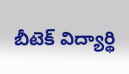బీటెక్ విద్యార్థి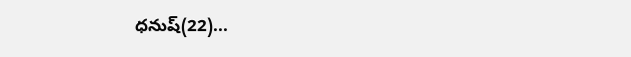ధనుష్(22)...